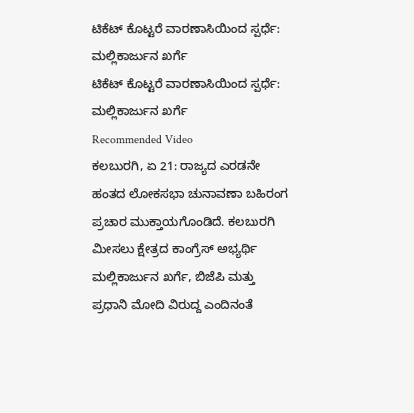ಟಿಕೆಟ್ ಕೊಟ್ಟರೆ ವಾರಣಾಸಿಯಿಂದ ಸ್ಪರ್ಧೆ: ಮಲ್ಲಿಕಾರ್ಜುನ ಖರ್ಗೆ
ಟಿಕೆಟ್ ಕೊಟ್ಟರೆ ವಾರಣಾಸಿಯಿಂದ ಸ್ಪರ್ಧೆ: ಮಲ್ಲಿಕಾರ್ಜುನ ಖರ್ಗೆ
Recommended Video
ಕಲಬುರಗಿ, ಏ 21: ರಾಜ್ಯದ ಎರಡನೇ ಹಂತದ ಲೋಕಸಭಾ ಚುನಾವಣಾ ಬಹಿರಂಗ ಪ್ರಚಾರ ಮುಕ್ತಾಯಗೊಂಡಿದೆ. ಕಲಬುರಗಿ ಮೀಸಲು ಕ್ಷೇತ್ರದ ಕಾಂಗ್ರೆಸ್ ಅಭ್ಯರ್ಥಿ ಮಲ್ಲಿಕಾರ್ಜುನ ಖರ್ಗೆ, ಬಿಜೆಪಿ ಮತ್ತು ಪ್ರಧಾನಿ ಮೋದಿ ವಿರುದ್ದ ಎಂದಿನಂತೆ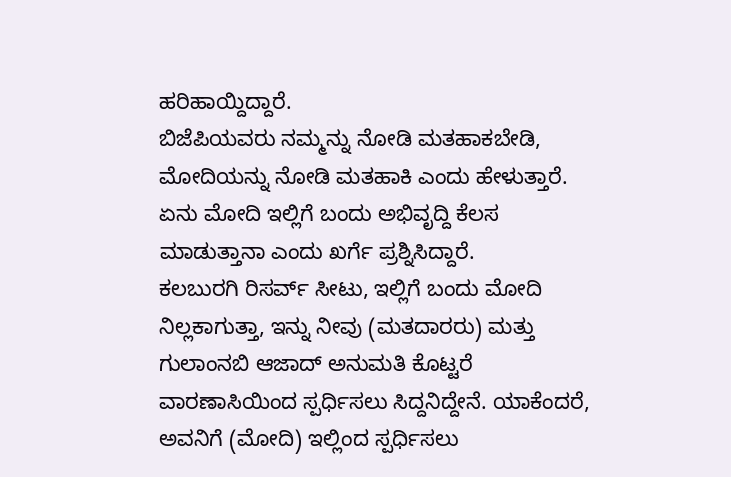ಹರಿಹಾಯ್ದಿದ್ದಾರೆ.
ಬಿಜೆಪಿಯವರು ನಮ್ಮನ್ನು ನೋಡಿ ಮತಹಾಕಬೇಡಿ, ಮೋದಿಯನ್ನು ನೋಡಿ ಮತಹಾಕಿ ಎಂದು ಹೇಳುತ್ತಾರೆ. ಏನು ಮೋದಿ ಇಲ್ಲಿಗೆ ಬಂದು ಅಭಿವೃದ್ದಿ ಕೆಲಸ ಮಾಡುತ್ತಾನಾ ಎಂದು ಖರ್ಗೆ ಪ್ರಶ್ನಿಸಿದ್ದಾರೆ.
ಕಲಬುರಗಿ ರಿಸರ್ವ್ ಸೀಟು, ಇಲ್ಲಿಗೆ ಬಂದು ಮೋದಿ ನಿಲ್ಲಕಾಗುತ್ತಾ, ಇನ್ನು ನೀವು (ಮತದಾರರು) ಮತ್ತು ಗುಲಾಂನಬಿ ಆಜಾದ್ ಅನುಮತಿ ಕೊಟ್ಟರೆ ವಾರಣಾಸಿಯಿಂದ ಸ್ಪರ್ಧಿಸಲು ಸಿದ್ದನಿದ್ದೇನೆ. ಯಾಕೆಂದರೆ, ಅವನಿಗೆ (ಮೋದಿ) ಇಲ್ಲಿಂದ ಸ್ಪರ್ಧಿಸಲು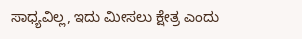ಸಾಧ್ಯವಿಲ್ಲ, ಇದು ಮೀಸಲು ಕ್ಷೇತ್ರ ಎಂದು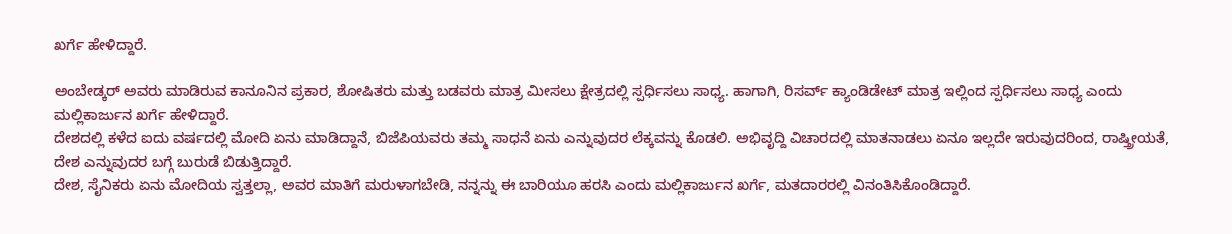ಖರ್ಗೆ ಹೇಳಿದ್ದಾರೆ.

ಅಂಬೇಡ್ಕರ್ ಅವರು ಮಾಡಿರುವ ಕಾನೂನಿನ ಪ್ರಕಾರ, ಶೋಷಿತರು ಮತ್ತು ಬಡವರು ಮಾತ್ರ ಮೀಸಲು ಕ್ಷೇತ್ರದಲ್ಲಿ ಸ್ಪರ್ಧಿಸಲು ಸಾಧ್ಯ. ಹಾಗಾಗಿ, ರಿಸರ್ವ್ ಕ್ಯಾಂಡಿಡೇಟ್ ಮಾತ್ರ ಇಲ್ಲಿಂದ ಸ್ಪರ್ಧಿಸಲು ಸಾಧ್ಯ ಎಂದು ಮಲ್ಲಿಕಾರ್ಜುನ ಖರ್ಗೆ ಹೇಳಿದ್ದಾರೆ.
ದೇಶದಲ್ಲಿ ಕಳೆದ ಐದು ವರ್ಷದಲ್ಲಿ ಮೋದಿ ಏನು ಮಾಡಿದ್ದಾನೆ, ಬಿಜೆಪಿಯವರು ತಮ್ಮ ಸಾಧನೆ ಏನು ಎನ್ನುವುದರ ಲೆಕ್ಕವನ್ನು ಕೊಡಲಿ. ಅಭಿವೃದ್ದಿ ವಿಚಾರದಲ್ಲಿ ಮಾತನಾಡಲು ಏನೂ ಇಲ್ಲದೇ ಇರುವುದರಿಂದ, ರಾಷ್ತ್ರೀಯತೆ, ದೇಶ ಎನ್ನುವುದರ ಬಗ್ಗೆ ಬುರುಡೆ ಬಿಡುತ್ತಿದ್ದಾರೆ.
ದೇಶ, ಸೈನಿಕರು ಏನು ಮೋದಿಯ ಸ್ವತ್ತಲ್ಲಾ, ಅವರ ಮಾತಿಗೆ ಮರುಳಾಗಬೇಡಿ, ನನ್ನನ್ನು ಈ ಬಾರಿಯೂ ಹರಸಿ ಎಂದು ಮಲ್ಲಿಕಾರ್ಜುನ ಖರ್ಗೆ, ಮತದಾರರಲ್ಲಿ ವಿನಂತಿಸಿಕೊಂಡಿದ್ದಾರೆ.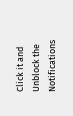Click it and Unblock the Notifications